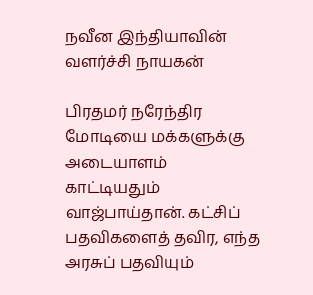நவீன இந்தியாவின் வளர்ச்சி நாயகன்

பிரதமர் நரேந்திர மோடியை மக்களுக்கு அடையாளம் காட்டியதும் வாஜ்பாய்தான். கட்சிப் பதவிகளைத் தவிர, எந்த அரசுப் பதவியும்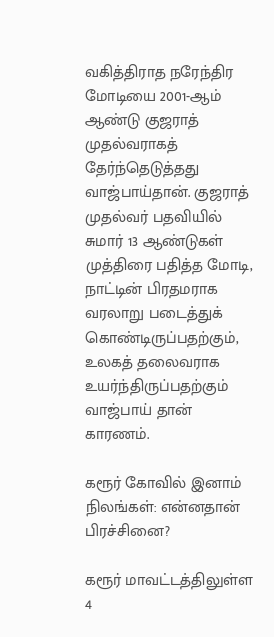வகித்திராத நரேந்திர மோடியை 2001-ஆம் ஆண்டு குஜராத் முதல்வராகத் தேர்ந்தெடுத்தது வாஜ்பாய்தான். குஜராத் முதல்வர் பதவியில் சுமார் 13 ஆண்டுகள் முத்திரை பதித்த மோடி, நாட்டின் பிரதமராக வரலாறு படைத்துக் கொண்டிருப்பதற்கும், உலகத் தலைவராக உயர்ந்திருப்பதற்கும் வாஜ்பாய் தான் காரணம்.

கரூர் கோவில் இனாம் நிலங்கள்: என்னதான் பிரச்சினை?

கரூர் மாவட்டத்திலுள்ள 4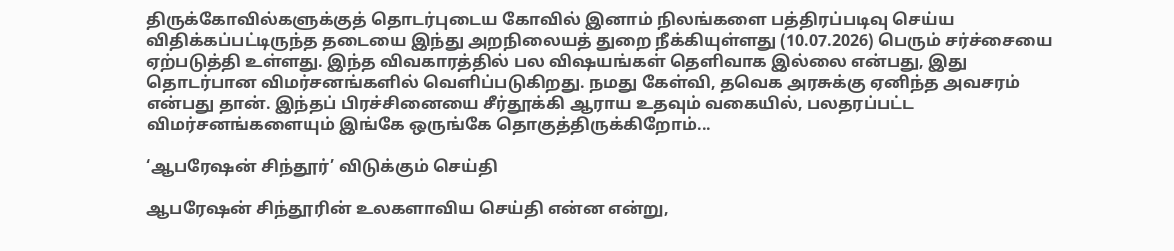திருக்கோவில்களுக்குத் தொடர்புடைய கோவில் இனாம் நிலங்களை பத்திரப்படிவு செய்ய விதிக்கப்பட்டிருந்த தடையை இந்து அறநிலையத் துறை நீக்கியுள்ளது (10.07.2026) பெரும் சர்ச்சையை ஏற்படுத்தி உள்ளது. இந்த விவகாரத்தில் பல விஷயங்கள் தெளிவாக இல்லை என்பது, இது தொடர்பான விமர்சனங்களில் வெளிப்படுகிறது. நமது கேள்வி, தவெக அரசுக்கு ஏனிந்த அவசரம் என்பது தான். இந்தப் பிரச்சினையை சீர்தூக்கி ஆராய உதவும் வகையில், பலதரப்பட்ட விமர்சனங்களையும் இங்கே ஒருங்கே தொகுத்திருக்கிறோம்...

‘ஆபரேஷன் சிந்தூர்’ விடுக்கும் செய்தி

ஆபரேஷன் சிந்தூரின் உலகளாவிய செய்தி என்ன என்று,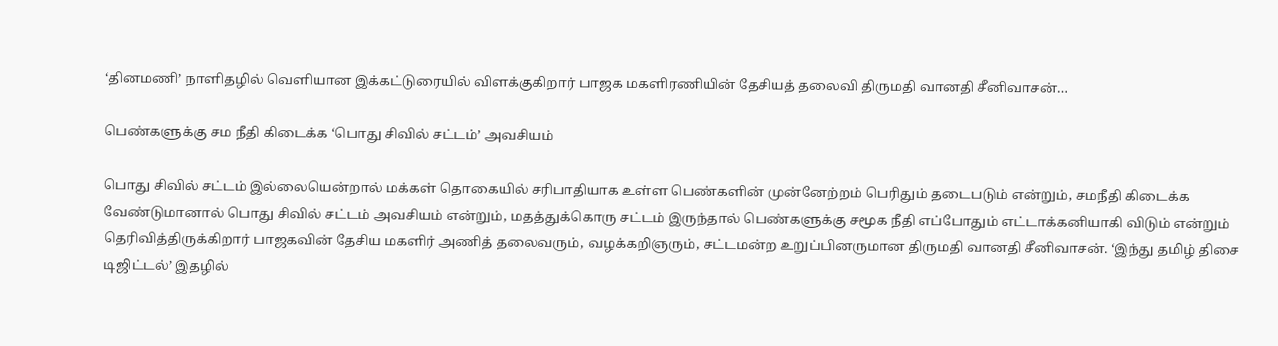‘தினமணி’ நாளிதழில் வெளியான இக்கட்டுரையில் விளக்குகிறார் பாஜக மகளிரணியின் தேசியத் தலைவி திருமதி வானதி சீனிவாசன்…

பெண்களுக்கு சம நீதி கிடைக்க ‘பொது சிவில் சட்டம்’ அவசியம்

பொது சிவில் சட்டம் இல்லையென்றால் மக்கள் தொகையில் சரிபாதியாக உள்ள பெண்களின் முன்னேற்றம் பெரிதும் தடைபடும் என்றும், சமநீதி கிடைக்க வேண்டுமானால் பொது சிவில் சட்டம் அவசியம் என்றும், மதத்துக்கொரு சட்டம் இருந்தால் பெண்களுக்கு சமூக நீதி எப்போதும் எட்டாக்கனியாகி விடும் என்றும் தெரிவித்திருக்கிறார் பாஜகவின் தேசிய மகளிர் அணித் தலைவரும், வழக்கறிஞரும், சட்டமன்ற உறுப்பினருமான திருமதி வானதி சீனிவாசன். ‘இந்து தமிழ் திசை டிஜிட்டல்’ இதழில்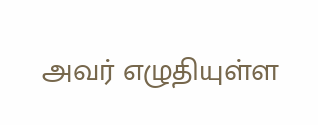அவர் எழுதியுள்ள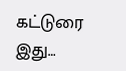கட்டுரை இது…